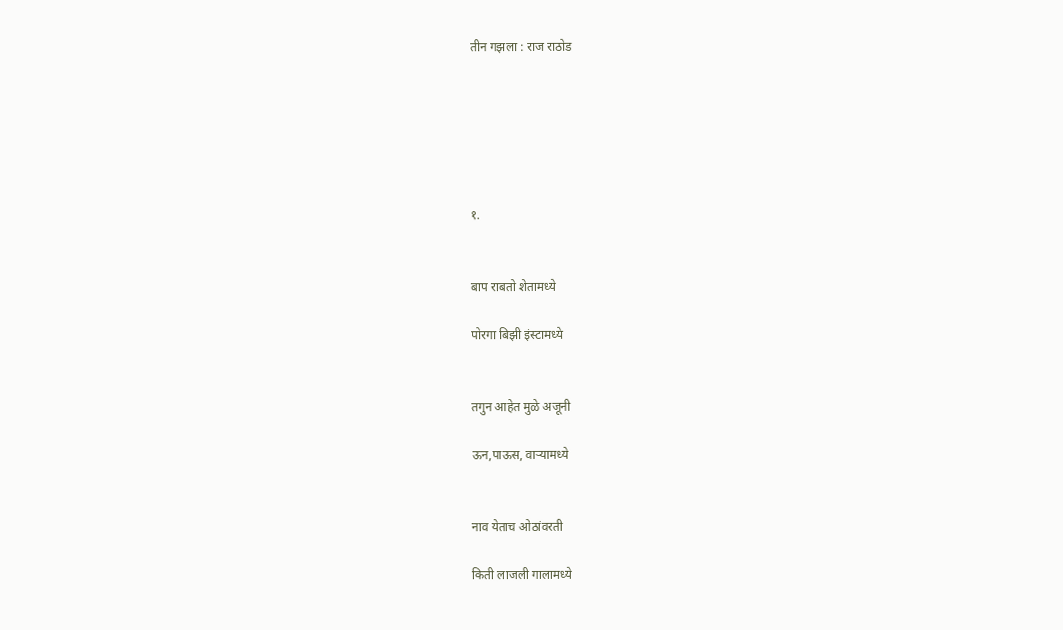तीन गझला : राज राठोड






१.


बाप राबतो शेतामध्ये

पोरगा बिझी इंस्टामध्ये


तगुन आहेत मुळे अजूनी

ऊन,पाऊस, वाऱ्यामध्ये


नाव येताच ओठांवरती

किती लाजली गालामध्ये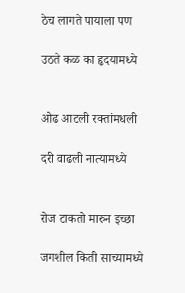ठेच लागते पायाला पण

उठते कळ का हृदयामध्ये


ओढ आटली रक्तांमधली

दरी वाढली नात्यामध्ये


रोज टाकतो मारुन इच्छा

जगशील किती साच्यामध्ये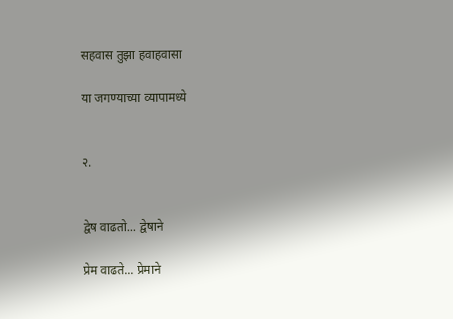सहवास तुझा हवाहवासा

या जगण्याच्या व्यापामध्ये


२.


द्वेष वाढतो... द्वेषाने

प्रेम वाढते... प्रेमाने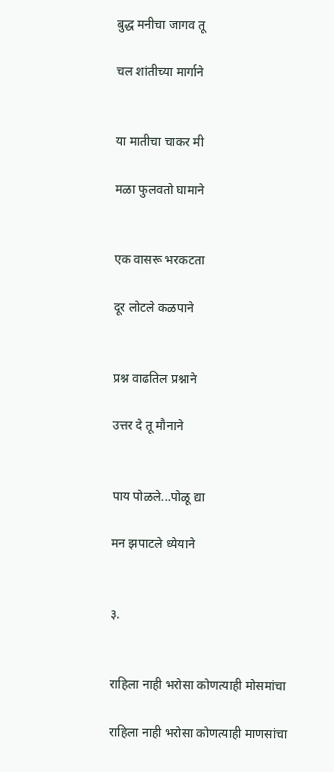बुद्ध मनीचा जागव तू

चल शांतीच्या मार्गाने


या मातीचा चाकर मी

मळा फुलवतो घामाने


एक वासरू भरकटता

दूर लोटले कळपाने


प्रश्न वाढतिल प्रश्नाने

उत्तर दे तू मौनाने


पाय पोळले...पोळू द्या

मन झपाटले ध्येयाने


३.


राहिला नाही भरोसा कोणत्याही मोसमांचा

राहिला नाही भरोसा कोणत्याही माणसांचा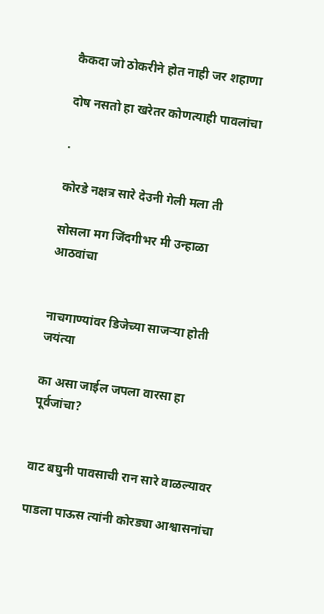कैकदा जो ठोकरीने होत नाही जर शहाणा

दोष नसतो हा खरेतर कोणत्याही पावलांचा

.

कोरडे नक्षत्र सारे देउनी गेली मला ती

सोसला मग जिंदगीभर मी उन्हाळा आठवांचा


नाचगाण्यांवर डिजेच्या साजऱ्या होती जयंत्या

का असा जाईल जपला वारसा हा पूर्वजांचा?


वाट बघुनी पावसाची रान सारे वाळल्यावर

पाडला पाऊस त्यांनी कोरड्या आश्वासनांचा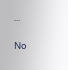...

No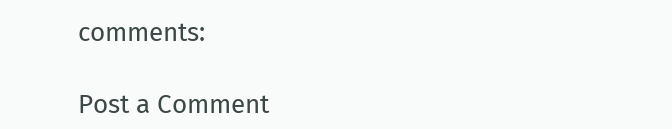comments:

Post a Comment